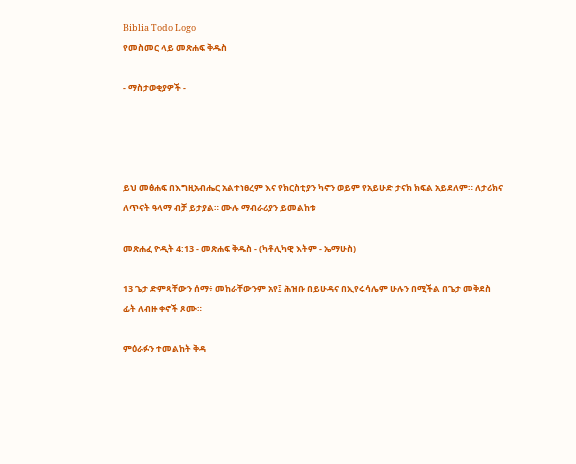Biblia Todo Logo
የመስመር ላይ መጽሐፍ ቅዱስ

- ማስታወቂያዎች -




ይህ መፅሐፍ በእግዚአብሔር አልተነፀረም እና የክርስቲያን ካኖን ወይም የአይሁድ ታናክ ክፍል አይደለም። ለታሪክና ለጥናት ዓላማ ብቻ ይታያል። ሙሉ ማብራሪያን ይመልከቱ

መጽሐፈ ዮዲት 4:13 - መጽሐፍ ቅዱስ - (ካቶሊካዊ እትም - ኤማሁስ)

13 ጌታ ድምጻቸውን ሰማ፥ መከራቸውንም አየ፤ ሕዝቡ በይሁዳና በኢየሩሳሌም ሁሉን በሚችል በጌታ መቅደስ ፊት ለብዙ ቀኖች ጾሙ።

ምዕራፉን ተመልከት ቅዳ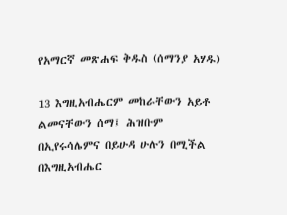የአማርኛ መጽሐፍ ቅዱስ (ሰማንያ አሃዱ)

13 እግዚአብሔርም መከራቸውን አይቶ ልመናቸውን ሰማ፤ ሕዝቡም በኢየሩሳሌምና በይሁዳ ሁሉን በሚችል በእግዚአብሔር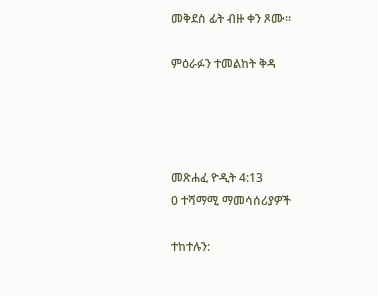መቅደስ ፊት ብዙ ቀን ጾሙ።

ምዕራፉን ተመልከት ቅዳ




መጽሐፈ ዮዲት 4:13
0 ተሻማሚ ማመሳሰሪያዎች

ተከተሉን: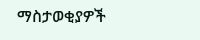ማስታወቂያዎች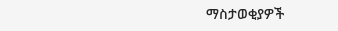ማስታወቂያዎች